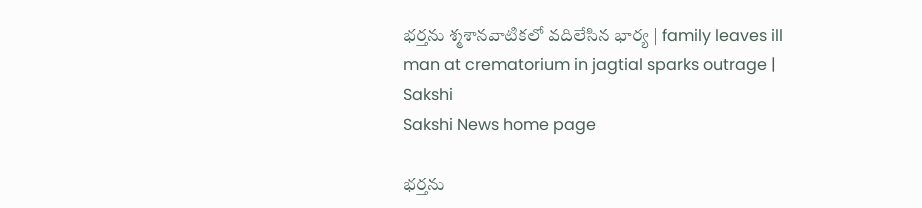భర్తను శ్మశానవాటికలో వదిలేసిన భార్య | family leaves ill man at crematorium in jagtial sparks outrage | Sakshi
Sakshi News home page

భర్తను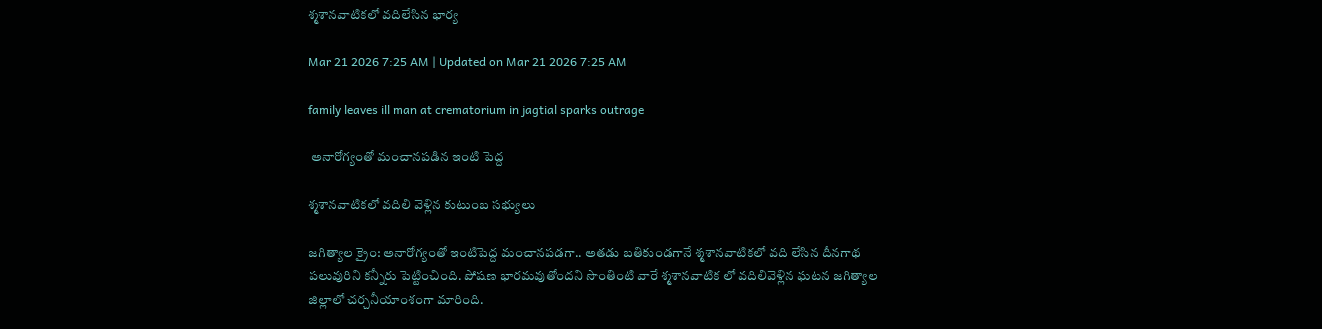శ్మశానవాటికలో వదిలేసిన భార్య

Mar 21 2026 7:25 AM | Updated on Mar 21 2026 7:25 AM

family leaves ill man at crematorium in jagtial sparks outrage

 అనారోగ్యంతో మంచానపడిన ఇంటి పెద్ద

శ్మశానవాటికలో వదిలి వెళ్లిన కుటుంబ సభ్యులు

జగిత్యాల క్రైం: అనారోగ్యంతో ఇంటిపెద్ద మంచానపడగా.. అతడు బతికుండగానే శ్మశానవాటికలో వది లేసిన దీనగాథ పలువురిని కన్నీరు పెట్టించింది. పోషణ భారమవుతోందని సొంతింటి వారే శ్మశానవాటిక లో వదిలివెళ్లిన ఘటన జగిత్యాల జిల్లాలో చర్చనీయాంశంగా మారింది.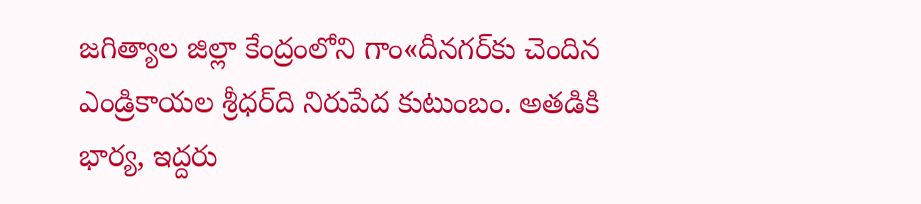జగిత్యాల జిల్లా కేంద్రంలోని గాం«దీనగర్‌కు చెందిన ఎండ్రికాయల శ్రీధర్‌ది నిరుపేద కుటుంబం. అతడికి భార్య, ఇద్దరు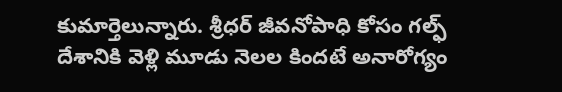కుమార్తెలున్నారు. శ్రీధర్‌ జీవనోపాధి కోసం గల్ఫ్‌ దేశానికి వెళ్లి మూడు నెలల కిందటే అనారోగ్యం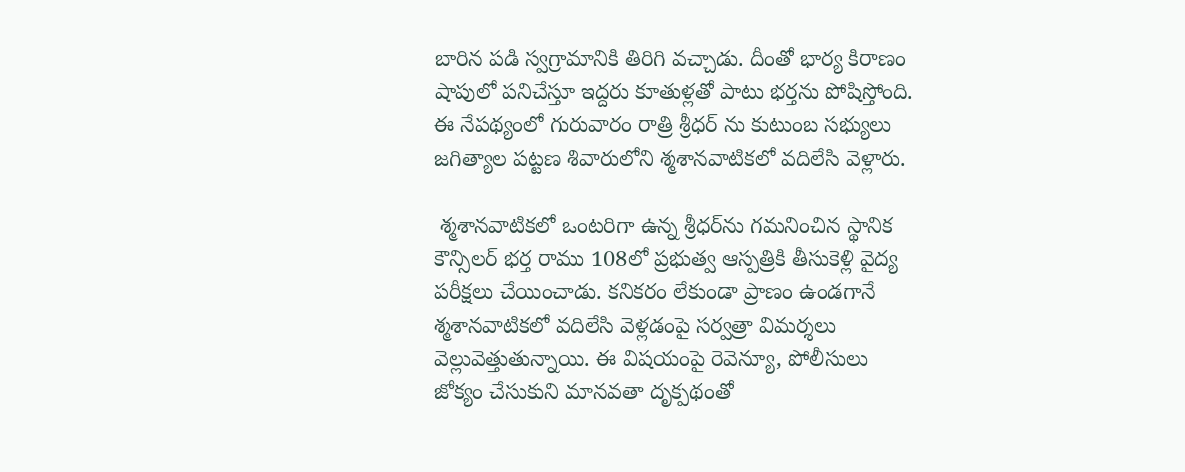బారిన పడి స్వగ్రామానికి తిరిగి వచ్చాడు. దీంతో భార్య కిరాణం షాపులో పనిచేస్తూ ఇద్దరు కూతుళ్లతో పాటు భర్తను పోషిస్తోంది. ఈ నేపథ్యంలో గురువారం రాత్రి శ్రీధర్‌ ను కుటుంబ సభ్యులు జగిత్యాల పట్టణ శివారులోని శ్మశానవాటికలో వదిలేసి వెళ్లారు.

 శ్మశానవాటికలో ఒంటరిగా ఉన్న శ్రీధర్‌ను గమనించిన స్థానిక కౌన్సిలర్‌ భర్త రాము 108లో ప్రభుత్వ ఆస్పత్రికి తీసుకెళ్లి వైద్య పరీక్షలు చేయించాడు. కనికరం లేకుండా ప్రాణం ఉండగానే శ్మశానవాటికలో వదిలేసి వెళ్లడంపై సర్వత్రా విమర్శలు వెల్లువెత్తుతున్నాయి. ఈ విషయంపై రెవెన్యూ, పోలీసులు జోక్యం చేసుకుని మానవతా దృక్పథంతో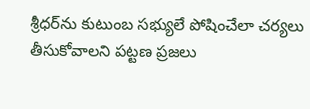శ్రీధర్‌ను కుటుంబ సభ్యులే పోషించేలా చర్యలు తీసుకోవాలని పట్టణ ప్రజలు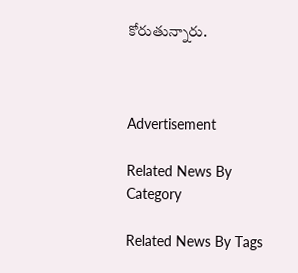కోరుతున్నారు.



Advertisement

Related News By Category

Related News By Tags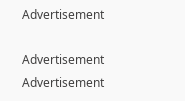Advertisement

Advertisement
Advertisement